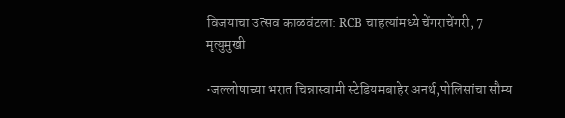विजयाचा उत्सव काळवंटला: RCB चाहत्यांमध्ये चेंगराचेंगरी, 7 मृत्युमुखी

•जल्लोषाच्या भरात चिन्नास्वामी स्टेडियमबाहेर अनर्थ,पोलिसांचा सौम्य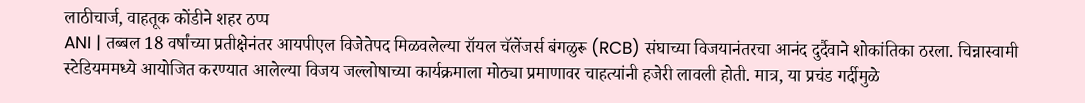लाठीचार्ज, वाहतूक कोंडीने शहर ठप्प
ANI | तब्बल 18 वर्षांच्या प्रतीक्षेनंतर आयपीएल विजेतेपद मिळवलेल्या रॉयल चॅलेंजर्स बंगळुरू (RCB) संघाच्या विजयानंतरचा आनंद दुर्दैवाने शोकांतिका ठरला. चिन्नास्वामी स्टेडियममध्ये आयोजित करण्यात आलेल्या विजय जल्लोषाच्या कार्यक्रमाला मोठ्या प्रमाणावर चाहत्यांनी हजेरी लावली होती. मात्र, या प्रचंड गर्दीमुळे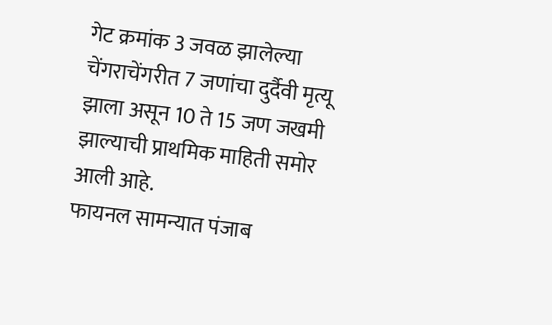गेट क्रमांक 3 जवळ झालेल्या चेंगराचेंगरीत 7 जणांचा दुर्दैवी मृत्यू झाला असून 10 ते 15 जण जखमी झाल्याची प्राथमिक माहिती समोर आली आहे.
फायनल सामन्यात पंजाब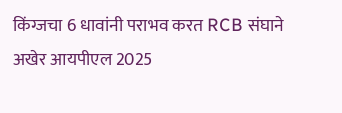किंग्जचा 6 धावांनी पराभव करत RCB संघाने अखेर आयपीएल 2025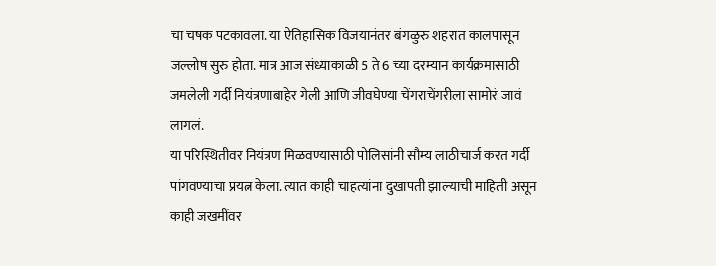चा चषक पटकावला. या ऐतिहासिक विजयानंतर बंगळुरु शहरात कालपासून जल्लोष सुरु होता. मात्र आज संध्याकाळी 5 ते 6 च्या दरम्यान कार्यक्रमासाठी जमलेली गर्दी नियंत्रणाबाहेर गेली आणि जीवघेण्या चेंगराचेंगरीला सामोरं जावं लागलं.
या परिस्थितीवर नियंत्रण मिळवण्यासाठी पोलिसांनी सौम्य लाठीचार्ज करत गर्दी पांगवण्याचा प्रयत्न केला. त्यात काही चाहत्यांना दुखापती झाल्याची माहिती असून काही जखमींवर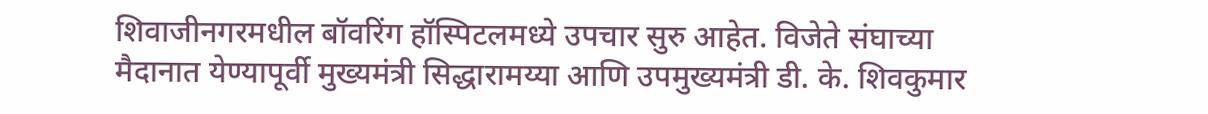शिवाजीनगरमधील बॉवरिंग हॉस्पिटलमध्ये उपचार सुरु आहेत. विजेते संघाच्या मैदानात येण्यापूर्वी मुख्यमंत्री सिद्धारामय्या आणि उपमुख्यमंत्री डी. के. शिवकुमार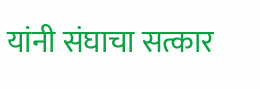यांनी संघाचा सत्कार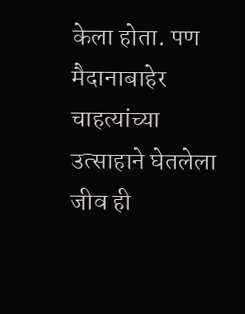केला होता. पण मैदानाबाहेर चाहत्यांच्या उत्साहाने घेतलेला जीव ही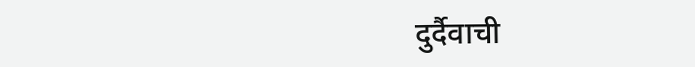दुर्दैवाची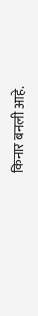किनार बनली आहे.